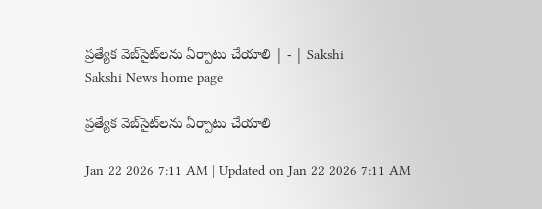ప్రత్యేక వెబ్‌సైట్‌లను ఏర్పాటు చేయాలి | - | Sakshi
Sakshi News home page

ప్రత్యేక వెబ్‌సైట్‌లను ఏర్పాటు చేయాలి

Jan 22 2026 7:11 AM | Updated on Jan 22 2026 7:11 AM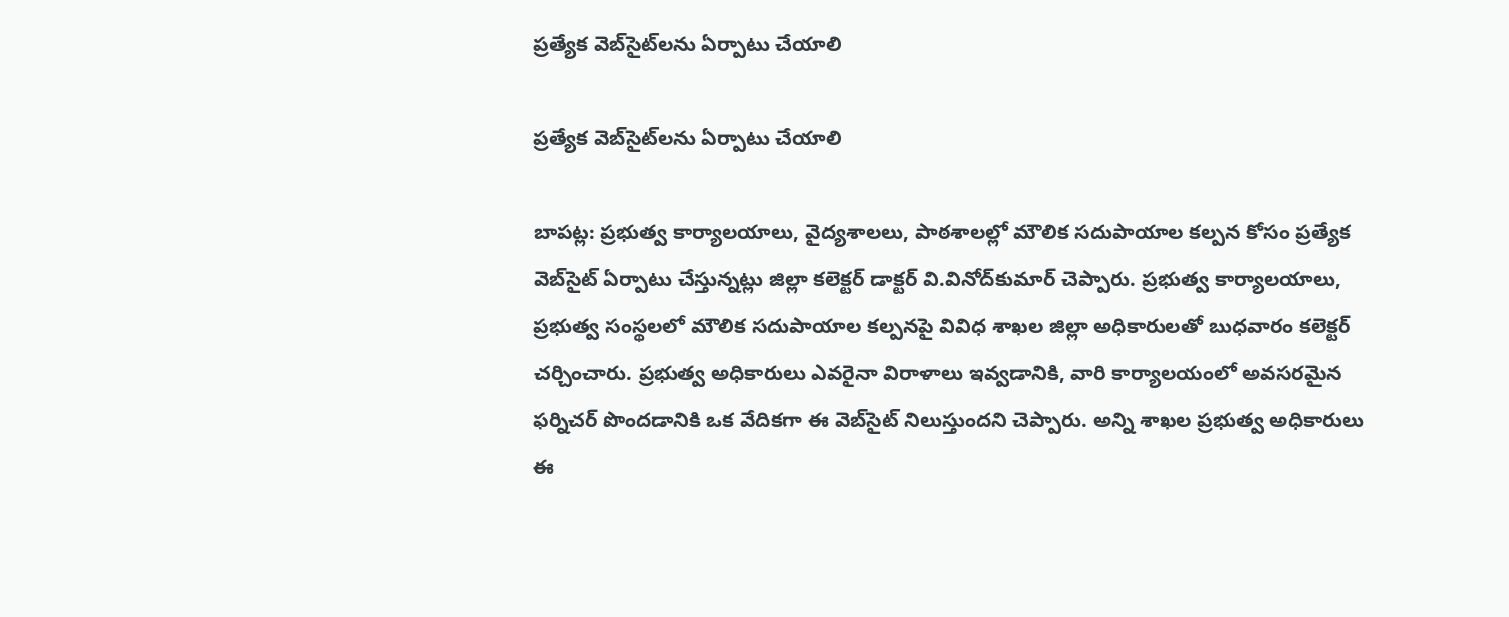ప్రత్యేక వెబ్‌సైట్‌లను ఏర్పాటు చేయాలి

ప్రత్యేక వెబ్‌సైట్‌లను ఏర్పాటు చేయాలి

బాపట్ల: ప్రభుత్వ కార్యాలయాలు, వైద్యశాలలు, పాఠశాలల్లో మౌలిక సదుపాయాల కల్పన కోసం ప్రత్యేక వెబ్‌సైట్‌ ఏర్పాటు చేస్తున్నట్లు జిల్లా కలెక్టర్‌ డాక్టర్‌ వి.వినోద్‌కుమార్‌ చెప్పారు. ప్రభుత్వ కార్యాలయాలు, ప్రభుత్వ సంస్థలలో మౌలిక సదుపాయాల కల్పనపై వివిధ శాఖల జిల్లా అధికారులతో బుధవారం కలెక్టర్‌ చర్చించారు. ప్రభుత్వ అధికారులు ఎవరైనా విరాళాలు ఇవ్వడానికి, వారి కార్యాలయంలో అవసరమైన ఫర్నిచర్‌ పొందడానికి ఒక వేదికగా ఈ వెబ్‌సైట్‌ నిలుస్తుందని చెప్పారు. అన్ని శాఖల ప్రభుత్వ అధికారులు ఈ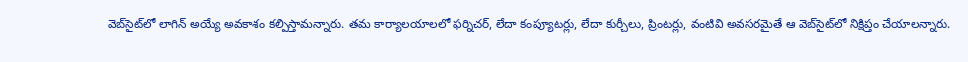వెబ్‌సైట్‌లో లాగిన్‌ అయ్యే అవకాశం కల్పిస్తామన్నారు. తమ కార్యాలయాలలో ఫర్నిచర్‌, లేదా కంప్యూటర్లు, లేదా కుర్చీలు, ప్రింటర్లు, వంటివి అవసరమైతే ఆ వెబ్‌సైట్‌లో నిక్షిప్తం చేయాలన్నారు.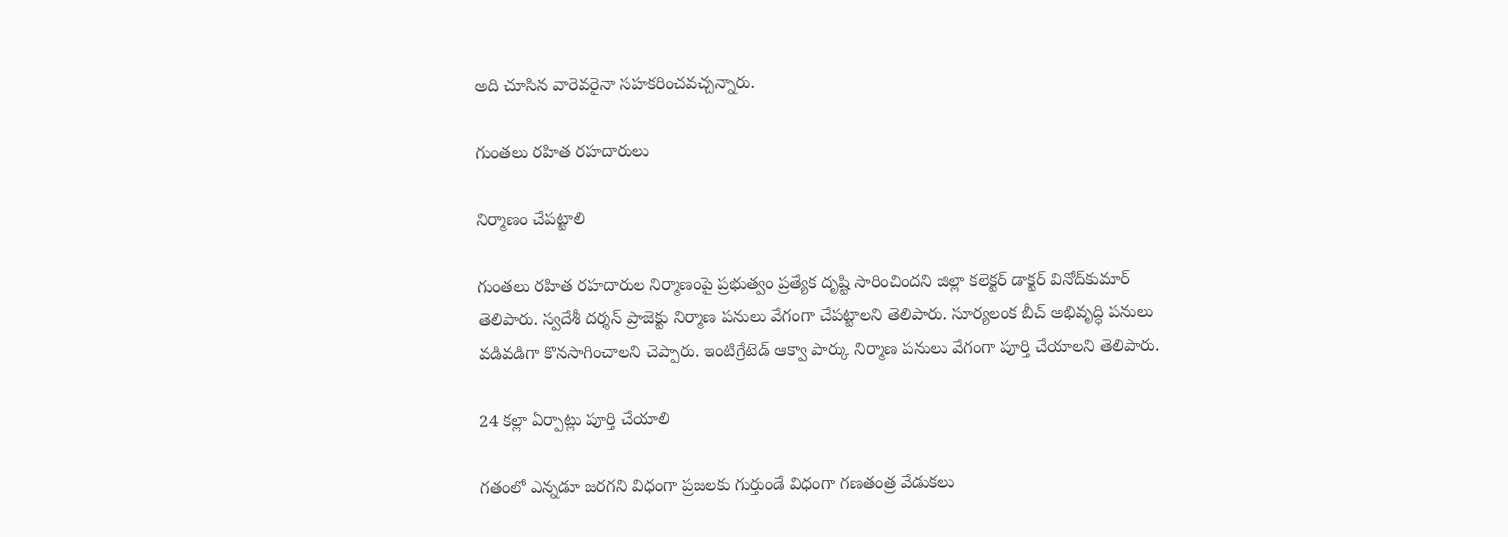అది చూసిన వారెవరైనా సహకరించవచ్చన్నారు.

గుంతలు రహిత రహదారులు

నిర్మాణం చేపట్టాలి

గుంతలు రహిత రహదారుల నిర్మాణంపై ప్రభుత్వం ప్రత్యేక దృష్టి సారించిందని జిల్లా కలెక్టర్‌ డాక్టర్‌ వినోద్‌కుమార్‌ తెలిపారు. స్వదేశీ దర్శన్‌ ప్రాజెక్టు నిర్మాణ పనులు వేగంగా చేపట్టాలని తెలిపారు. సూర్యలంక బీచ్‌ అభివృద్ధి పనులు వడివడిగా కొనసాగించాలని చెప్పారు. ఇంటిగ్రేటెడ్‌ ఆక్వా పార్కు నిర్మాణ పనులు వేగంగా పూర్తి చేయాలని తెలిపారు.

24 కల్లా ఏర్పాట్లు పూర్తి చేయాలి

గతంలో ఎన్నడూ జరగని విధంగా ప్రజలకు గుర్తుండే విధంగా గణతంత్ర వేడుకలు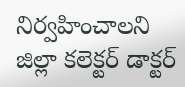నిర్వహించాలని జిల్లా కలెక్టర్‌ డాక్టర్‌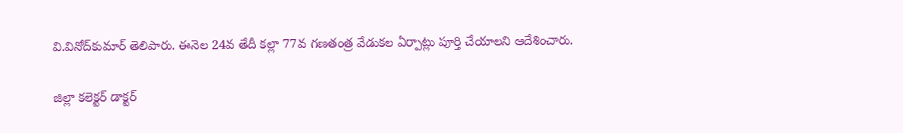వి.వినోద్‌కుమార్‌ తెలిపారు. ఈనెల 24వ తేదీ కల్లా 77వ గణతంత్ర వేడుకల ఏర్పాట్లు పూర్తి చేయాలని ఆదేశించారు.

జిల్లా కలెక్టర్‌ డాక్టర్‌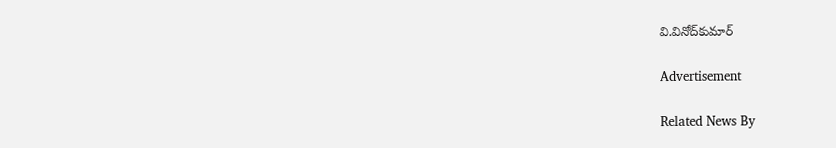వి.వినోద్‌కుమార్‌

Advertisement

Related News By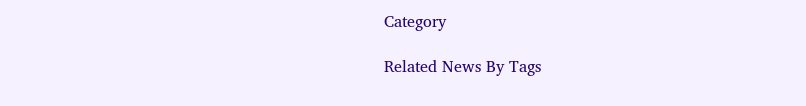Category

Related News By Tags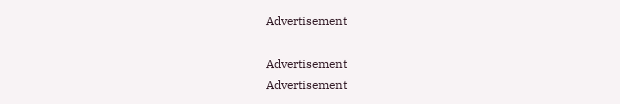Advertisement

Advertisement
Advertisement